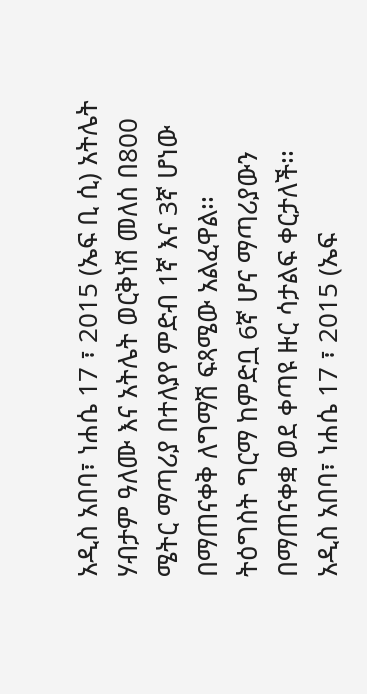አዲስ አበባ፣ ነሐሴ 17 ፣ 2015 (ኤፍ ቢ ሲ) አትሌት ሃብታም ዓለሙ እና አትሌት ወርቅነሽ መለሰ በ800 ሜትር ማጣሪያ በተለያየ ምድብ 1ኛ እና 3ኛ ሆነው በማጠናቀቅ ለግማሽ ፍጻሜው አልፈዋል፡፡
ትዕግስት ግርማ ከምድቧ 6ኛ ሆና ማጣሪያውን በማጠናቀቋ ወደ ቀጣዩ ዙር ሳታልፍ ቀርታለች፡፡
አዲስ አበባ፣ ነሐሴ 17 ፣ 2015 (ኤፍ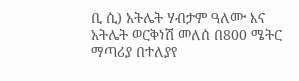ቢ ሲ) አትሌት ሃብታም ዓለሙ እና አትሌት ወርቅነሽ መለሰ በ800 ሜትር ማጣሪያ በተለያየ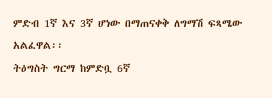ምድብ 1ኛ እና 3ኛ ሆነው በማጠናቀቅ ለግማሽ ፍጻሜው አልፈዋል፡፡
ትዕግስት ግርማ ከምድቧ 6ኛ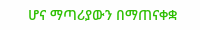ሆና ማጣሪያውን በማጠናቀቋ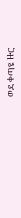ወደ ቀጣዩ ዙር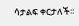ሳታልፍ ቀርታለች፡፡